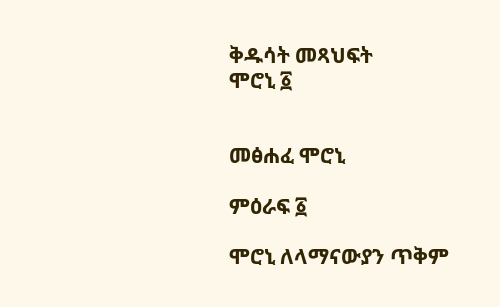ቅዱሳት መጻህፍት
ሞሮኒ ፩


መፅሐፈ ሞሮኒ

ምዕራፍ ፩

ሞሮኒ ለላማናውያን ጥቅም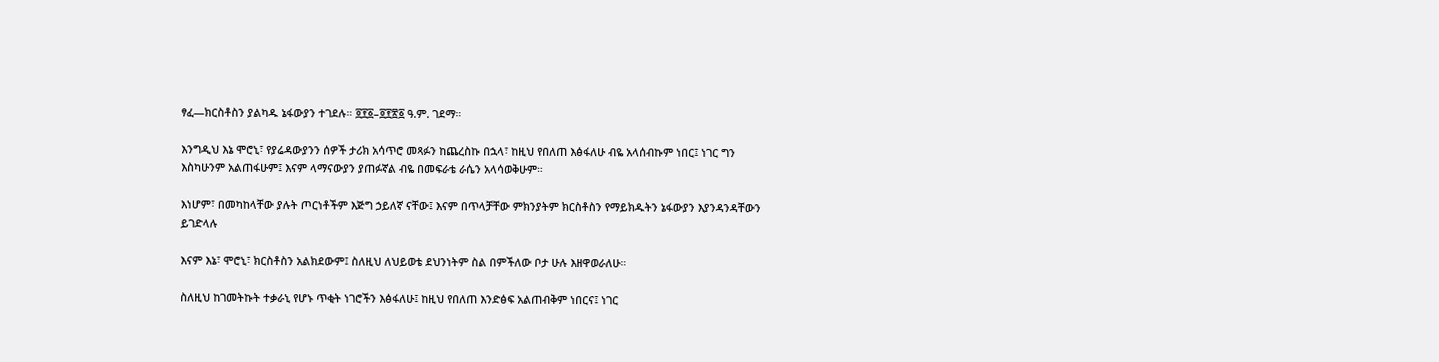ፃፈ—ክርስቶስን ያልካዱ ኔፋውያን ተገደሉ። ፬፻፩–፬፻፳፩ ዓ.ም. ገደማ።

እንግዲህ እኔ ሞሮኒ፣ የያሬዳውያንን ሰዎች ታሪክ አሳጥሮ መጻፉን ከጨረስኩ በኋላ፣ ከዚህ የበለጠ እፅፋለሁ ብዬ አላሰብኩም ነበር፤ ነገር ግን እስካሁንም አልጠፋሁም፤ እናም ላማናውያን ያጠፉኛል ብዬ በመፍራቴ ራሴን አላሳወቅሁም።

እነሆም፣ በመካከላቸው ያሉት ጦርነቶችም እጅግ ኃይለኛ ናቸው፤ እናም በጥላቻቸው ምክንያትም ክርስቶስን የማይክዱትን ኔፋውያን እያንዳንዳቸውን ይገድላሉ

እናም እኔ፣ ሞሮኒ፣ ክርስቶስን አልክደውም፤ ስለዚህ ለህይወቴ ደህንነትም ስል በምችለው ቦታ ሁሉ እዘዋወራለሁ።

ስለዚህ ከገመትኩት ተቃራኒ የሆኑ ጥቂት ነገሮችን እፅፋለሁ፤ ከዚህ የበለጠ እንድፅፍ አልጠብቅም ነበርና፤ ነገር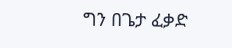ግን በጌታ ፈቃድ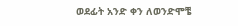ወደፊት አንድ ቀን ለወንድሞቼ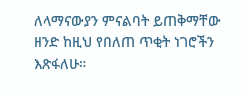ለላማናውያን ምናልባት ይጠቅማቸው ዘንድ ከዚህ የበለጠ ጥቂት ነገሮችን እጽፋለሁ።